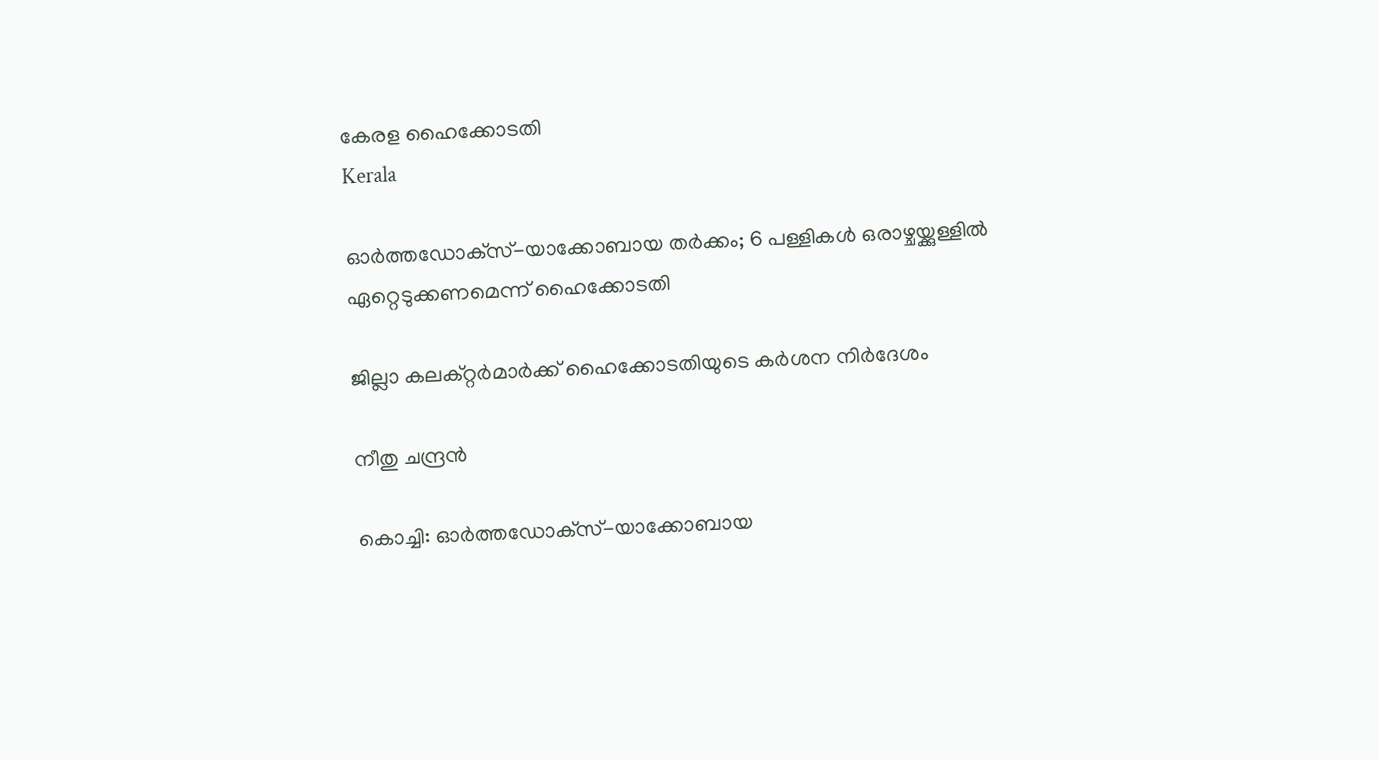കേരള ഹൈക്കോടതി
Kerala

ഓര്‍ത്തഡോക്‌സ്-യാക്കോബായ തര്‍ക്കം; 6 പള്ളികള്‍ ഒരാഴ്ചയ്ക്കുള്ളില്‍ ഏറ്റെടുക്കണമെന്ന് ഹൈക്കോടതി

ജില്ലാ കലക്‌റ്റർമാർക്ക് ഹൈക്കോടതിയുടെ കർശന നിർദേശം

നീതു ചന്ദ്രൻ

കൊച്ചി: ഓര്‍ത്തഡോക്‌സ്-യാക്കോബായ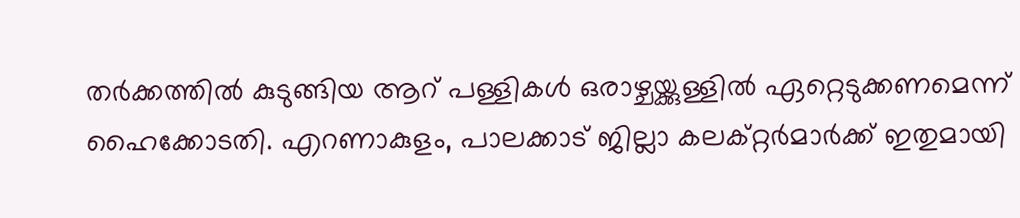തര്‍ക്കത്തില്‍ കുടുങ്ങിയ ആറ് പള്ളികള്‍ ഒരാഴ്ചയ്ക്കുള്ളില്‍ ഏറ്റെടുക്കണമെന്ന് ഹൈക്കോടതി. എറണാകുളം, പാലക്കാട് ജില്ലാ കലക്റ്റര്‍മാര്‍ക്ക് ഇതുമായി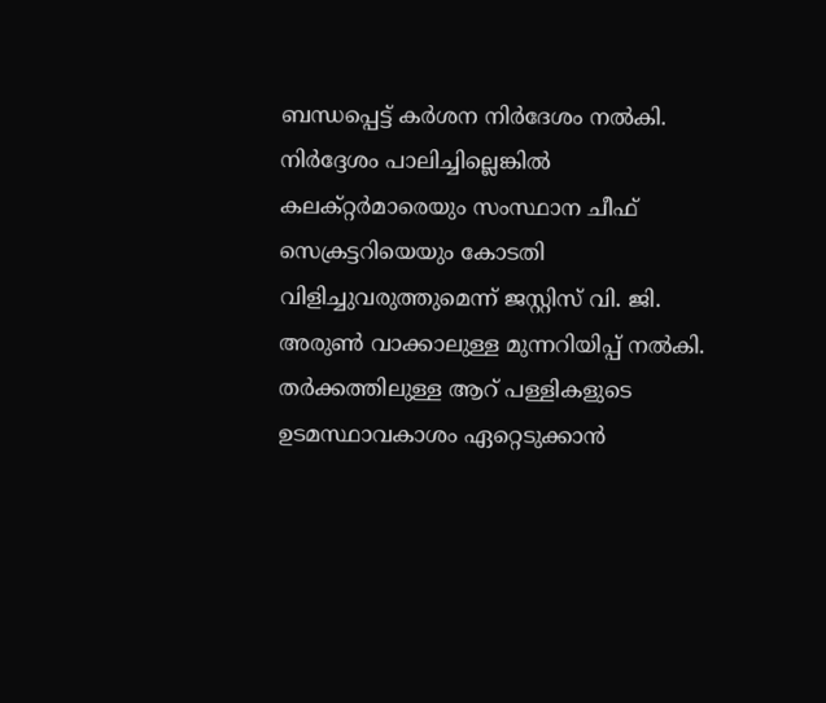ബന്ധപ്പെട്ട് കര്‍ശന നിര്‍ദേശം നല്‍കി. നിര്‍ദ്ദേശം പാലിച്ചില്ലെങ്കില്‍ കലക്റ്റര്‍മാരെയും സംസ്ഥാന ചീഫ് സെക്രട്ടറിയെയും കോടതി വിളിച്ചുവരുത്തുമെന്ന് ജസ്റ്റിസ് വി. ജി. അരുണ്‍ വാക്കാലുള്ള മുന്നറിയിപ്പ് നല്‍കി. തർക്കത്തിലുള്ള ആറ് പള്ളികളുടെ ഉടമസ്ഥാവകാശം ഏറ്റെടുക്കാന്‍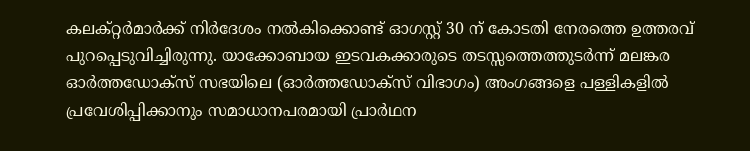കലക്റ്റര്‍മാര്‍ക്ക് നിര്‍ദേശം നല്‍കിക്കൊണ്ട് ഓഗസ്റ്റ് 30 ന് കോടതി നേരത്തെ ഉത്തരവ് പുറപ്പെടുവിച്ചിരുന്നു. യാക്കോബായ ഇടവകക്കാരുടെ തടസ്സത്തെത്തുടര്‍ന്ന് മലങ്കര ഓര്‍ത്തഡോക്‌സ് സഭയിലെ (ഓര്‍ത്തഡോക്‌സ് വിഭാഗം) അംഗങ്ങളെ പള്ളികളില്‍ പ്രവേശിപ്പിക്കാനും സമാധാനപരമായി പ്രാർഥന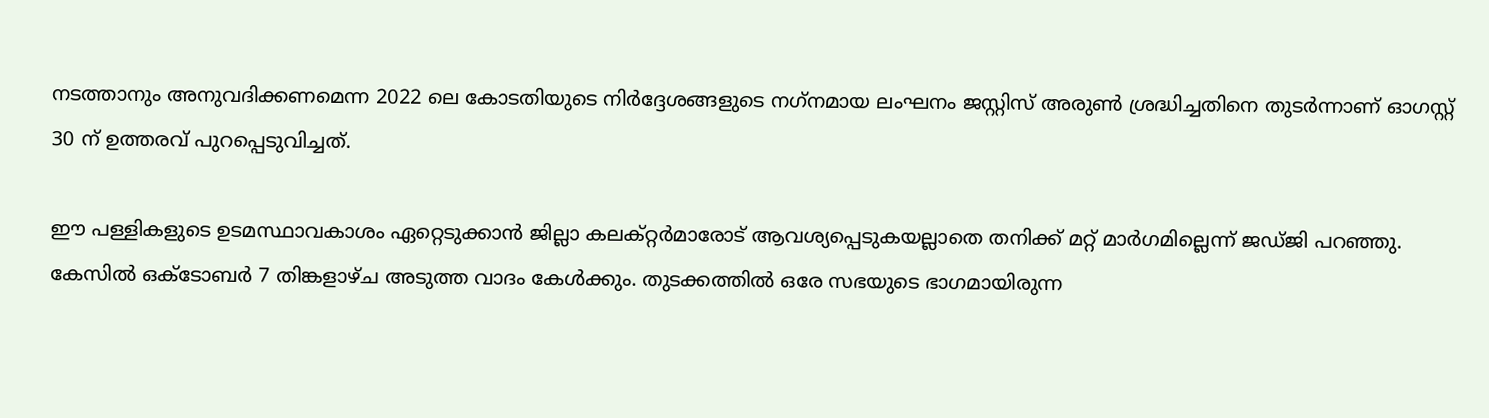നടത്താനും അനുവദിക്കണമെന്ന 2022 ലെ കോടതിയുടെ നിര്‍ദ്ദേശങ്ങളുടെ നഗ്‌നമായ ലംഘനം ജസ്റ്റിസ് അരുണ്‍ ശ്രദ്ധിച്ചതിനെ തുടര്‍ന്നാണ് ഓഗസ്റ്റ് 30 ന് ഉത്തരവ് പുറപ്പെടുവിച്ചത്.

ഈ പള്ളികളുടെ ഉടമസ്ഥാവകാശം ഏറ്റെടുക്കാന്‍ ജില്ലാ കലക്റ്റര്‍മാരോട് ആവശ്യപ്പെടുകയല്ലാതെ തനിക്ക് മറ്റ് മാര്‍ഗമില്ലെന്ന് ജഡ്ജി പറഞ്ഞു. കേസില്‍ ഒക്ടോബര്‍ 7 തിങ്കളാഴ്ച അടുത്ത വാദം കേള്‍ക്കും. തുടക്കത്തില്‍ ഒരേ സഭയുടെ ഭാഗമായിരുന്ന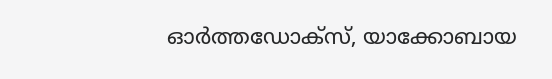ഓര്‍ത്തഡോക്‌സ്, യാക്കോബായ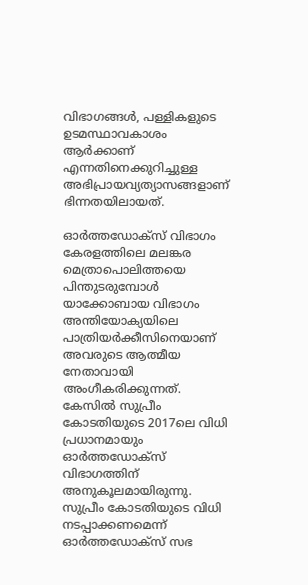വിഭാഗങ്ങള്‍, പള്ളികളുടെ ഉടമസ്ഥാവകാശം ആര്‍ക്കാണ് എന്നതിനെക്കുറിച്ചുള്ള അഭിപ്രായവ്യത്യാസങ്ങളാണ് ഭിന്നതയിലായത്.

ഓര്‍ത്തഡോക്‌സ് വിഭാഗം കേരളത്തിലെ മലങ്കര മെത്രാപൊലിത്തയെ പിന്തുടരുമ്പോള്‍ യാക്കോബായ വിഭാഗം അന്തിയോക്യയിലെ പാത്രിയര്‍ക്കീസിനെയാണ് അവരുടെ ആത്മീയ നേതാവായി അംഗീകരിക്കുന്നത്. കേസില്‍ സുപ്രീം കോടതിയുടെ 2017ലെ വിധി പ്രധാനമായും ഓര്‍ത്തഡോക്‌സ് വിഭാഗത്തിന് അനുകൂലമായിരുന്നു. സുപ്രീം കോടതിയുടെ വിധി നടപ്പാക്കണമെന്ന് ഓര്‍ത്തഡോക്‌സ് സഭ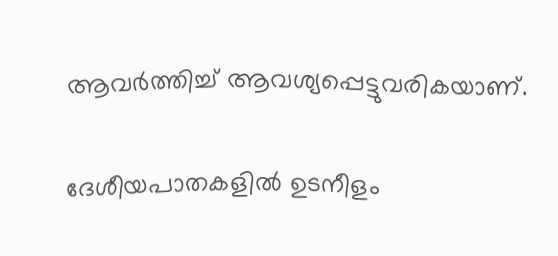ആവര്‍ത്തിച്ച് ആവശ്യപ്പെട്ടുവരികയാണ്.

ദേശീയപാതകളിൽ ഉടനീളം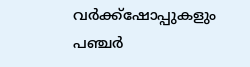വർക്ക്‌ഷോപ്പുകളും പഞ്ചർ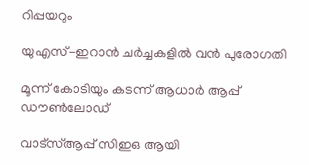റിപ്പയറും

യുഎസ്-ഇറാൻ ചർച്ചകളിൽ വൻ പുരോഗതി

മൂന്ന് കോടിയും കടന്ന് ആധാർ ആപ്പ് ഡൗൺലോഡ്

വാട്‌സ്ആപ്പ് സിഇഒ ആയി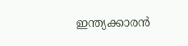ഇന്ത്യക്കാരൻ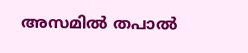അസമിൽ തപാൽ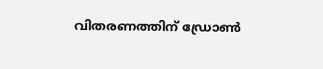വിതരണത്തിന് ഡ്രോൺ